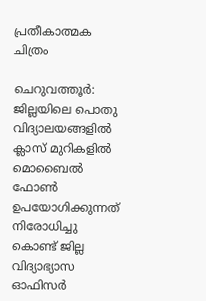പ്രതീകാത്മക ചിത്രം

ചെറുവത്തൂർ: ജില്ലയിലെ പൊതു വിദ്യാലയങ്ങളിൽ ക്ലാസ് മുറികളിൽ മൊബൈൽ ഫോൺ ഉപയോഗിക്കുന്നത് നിരോധിച്ചു കൊണ്ട് ജില്ല വിദ്യാഭ്യാസ ഓഫിസർ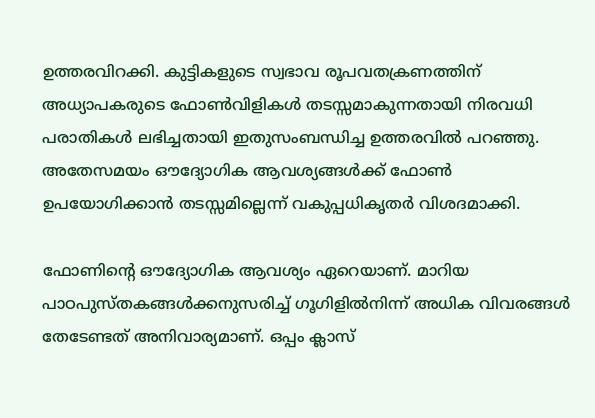ഉത്തരവിറക്കി. കുട്ടികളുടെ സ്വഭാവ രൂപവതക്രണത്തിന് അധ്യാപകരുടെ ഫോൺവിളികൾ തടസ്സമാകുന്നതായി നിരവധി പരാതികൾ ലഭിച്ചതായി ഇതുസംബന്ധിച്ച ഉത്തരവിൽ പറഞ്ഞു. അതേസമയം ഔദ്യോഗിക ആവശ്യങ്ങൾക്ക് ഫോൺ ഉപയോഗിക്കാൻ തടസ്സമില്ലെന്ന് വകുപ്പധികൃതർ വിശദമാക്കി.

ഫോണിന്റെ ഔദ്യോഗിക ആവശ്യം ഏറെയാണ്. മാറിയ പാഠപുസ്തകങ്ങൾക്കനുസരിച്ച് ഗൂഗിളിൽനിന്ന് അധിക വിവരങ്ങൾ തേടേണ്ടത് അനിവാര്യമാണ്. ഒപ്പം ക്ലാസ്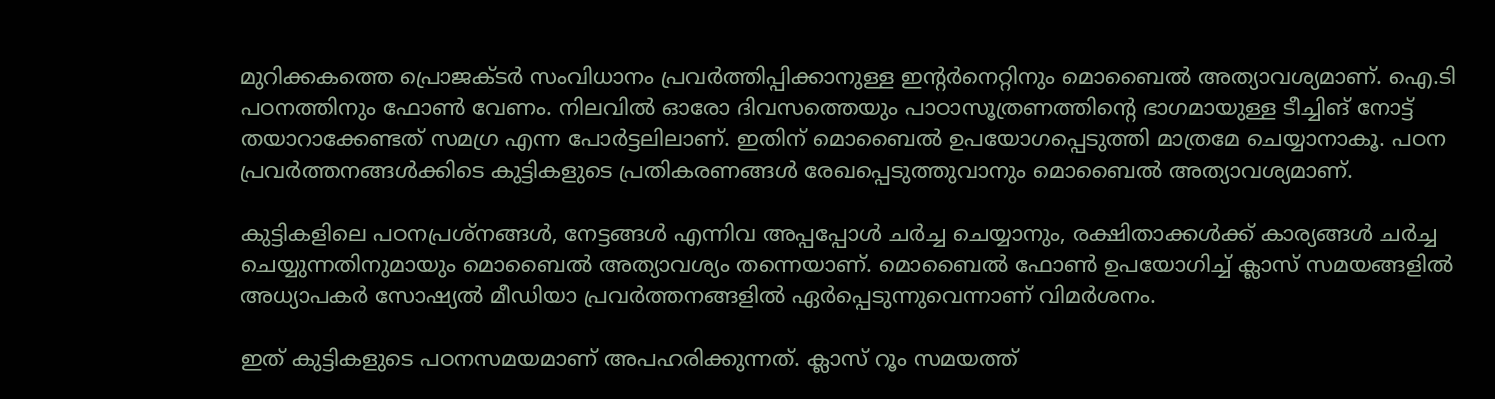മുറിക്കകത്തെ പ്രൊജക്ടർ സംവിധാനം പ്രവർത്തിപ്പിക്കാനുള്ള ഇന്റർനെറ്റിനും മൊബൈൽ അത്യാവശ്യമാണ്. ഐ.ടി പഠനത്തിനും ഫോൺ വേണം. നിലവിൽ ഓരോ ദിവസത്തെയും പാഠാസൂത്രണത്തിന്റെ ഭാഗമായുള്ള ടീച്ചിങ് നോട്ട് തയാറാക്കേണ്ടത് സമഗ്ര എന്ന പോർട്ടലിലാണ്. ഇതിന് മൊബൈൽ ഉപയോഗപ്പെടുത്തി മാത്രമേ ചെയ്യാനാകൂ. പഠന പ്രവർത്തനങ്ങൾക്കിടെ കുട്ടികളുടെ പ്രതികരണങ്ങൾ രേഖപ്പെടുത്തുവാനും മൊബൈൽ അത്യാവശ്യമാണ്.

കുട്ടികളിലെ പഠനപ്രശ്നങ്ങൾ, നേട്ടങ്ങൾ എന്നിവ അപ്പപ്പോൾ ചർച്ച ചെയ്യാനും, രക്ഷിതാക്കൾക്ക് കാര്യങ്ങൾ ചർച്ച ചെയ്യുന്നതിനുമായും മൊബൈൽ അത്യാവശ്യം തന്നെയാണ്. മൊബൈൽ ഫോൺ ഉപയോഗിച്ച് ക്ലാസ് സമയങ്ങളിൽ അധ്യാപകർ സോഷ്യൽ മീഡിയാ പ്രവർത്തനങ്ങളിൽ ഏർപ്പെടുന്നുവെന്നാണ് വിമർശനം.

ഇത് കുട്ടികളുടെ പഠനസമയമാണ് അപഹരിക്കുന്നത്. ക്ലാസ് റൂം സമയത്ത്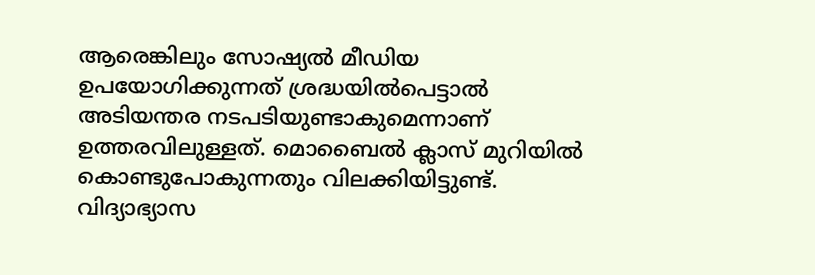ആരെങ്കിലും സോഷ്യൽ മീഡിയ ഉപയോഗിക്കുന്നത് ശ്രദ്ധയിൽപെട്ടാൽ അടിയന്തര നടപടിയുണ്ടാകുമെന്നാണ് ഉത്തരവിലുള്ളത്. മൊബൈൽ ക്ലാസ് മുറിയിൽ കൊണ്ടുപോകുന്നതും വിലക്കിയിട്ടുണ്ട്. വിദ്യാഭ്യാസ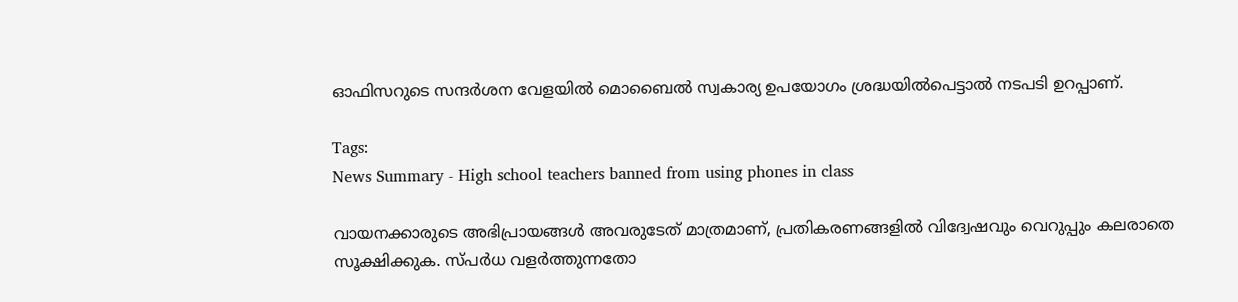ഓഫിസറുടെ സന്ദർശന വേളയിൽ മൊബൈൽ സ്വകാര്യ ഉപയോഗം ശ്രദ്ധയിൽപെട്ടാൽ നടപടി ഉറപ്പാണ്.

Tags:
News Summary - High school teachers banned from using phones in class

വായനക്കാരുടെ അഭിപ്രായങ്ങള്‍ അവരുടേത് മാത്രമാണ്, പ്രതികരണങ്ങളിൽ വിദ്വേഷവും വെറുപ്പും കലരാതെ സൂക്ഷിക്കുക. സ്പർധ വളർത്തുന്നതോ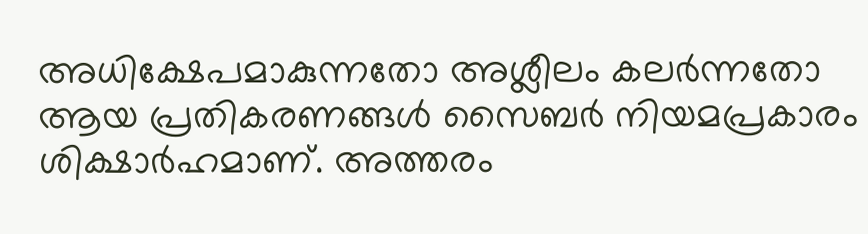അധിക്ഷേപമാകുന്നതോ അശ്ലീലം കലർന്നതോ ആയ പ്രതികരണങ്ങൾ സൈബർ നിയമപ്രകാരം ശിക്ഷാർഹമാണ്. അത്തരം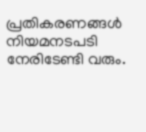പ്രതികരണങ്ങൾ നിയമനടപടി നേരിടേണ്ടി വരും.